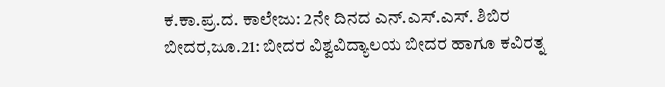ಕ.ಕಾ.ಪ್ರ.ದ. ಕಾಲೇಜು: 2ನೇ ದಿನದ ಎನ್.ಎಸ್.ಎಸ್. ಶಿಬಿರ
ಬೀದರ,ಜೂ.21: ಬೀದರ ವಿಶ್ವವಿದ್ಯಾಲಯ ಬೀದರ ಹಾಗೂ ಕವಿರತ್ನ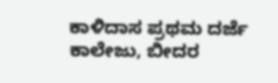ಕಾಳಿದಾಸ ಪ್ರಥಮ ದರ್ಜೆ ಕಾಲೇಜು, ಬೀದರ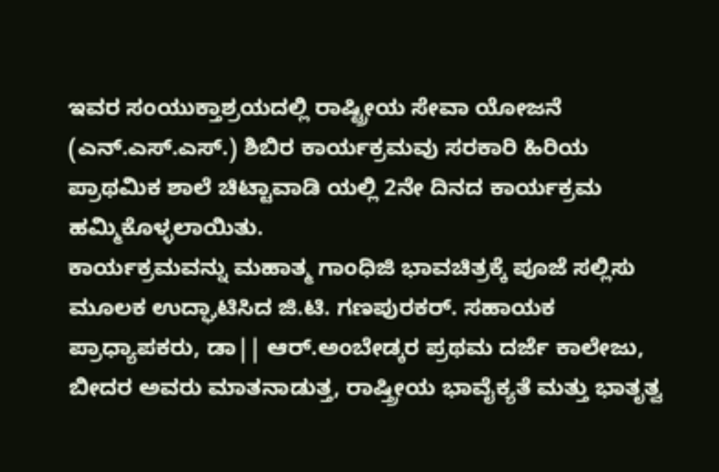ಇವರ ಸಂಯುಕ್ತಾಶ್ರಯದಲ್ಲಿ ರಾಷ್ಟ್ರೀಯ ಸೇವಾ ಯೋಜನೆ (ಎನ್.ಎಸ್.ಎಸ್.) ಶಿಬಿರ ಕಾರ್ಯಕ್ರಮವು ಸರಕಾರಿ ಹಿರಿಯ ಪ್ರಾಥಮಿಕ ಶಾಲೆ ಚಿಟ್ಟಾವಾಡಿ ಯಲ್ಲಿ 2ನೇ ದಿನದ ಕಾರ್ಯಕ್ರಮ ಹಮ್ಮಿಕೊಳ್ಳಲಾಯಿತು.
ಕಾರ್ಯಕ್ರಮವನ್ನು ಮಹಾತ್ಮ ಗಾಂಧಿಜಿ ಭಾವಚಿತ್ರಕ್ಕೆ ಪೂಜೆ ಸಲ್ಲಿಸು ಮೂಲಕ ಉದ್ಘಾಟಿಸಿದ ಜಿ.ಟಿ. ಗಣಪುರಕರ್. ಸಹಾಯಕ ಪ್ರಾಧ್ಯಾಪಕರು, ಡಾ|| ಆರ್.ಅಂಬೇಡ್ಕರ ಪ್ರಥಮ ದರ್ಜೆ ಕಾಲೇಜು, ಬೀದರ ಅವರು ಮಾತನಾಡುತ್ತ, ರಾಷ್ತ್ರೀಯ ಭಾವೈಕ್ಯತೆ ಮತ್ತು ಭಾತೃತ್ವ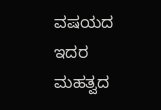ವಷಯದ ಇದರ ಮಹತ್ವದ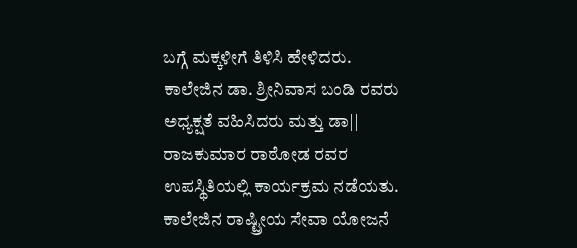ಬಗ್ಗೆ ಮಕ್ಕಳೀಗೆ ತಿಳಿಸಿ ಹೇಳಿದರು.
ಕಾಲೇಜಿನ ಡಾ. ಶ್ರೀನಿವಾಸ ಬಂಡಿ ರವರು ಅಧ್ಯಕ್ಷತೆ ವಹಿಸಿದರು ಮತ್ತು ಡಾ|| ರಾಜಕುಮಾರ ರಾಠೋಡ ರವರ ಉಪಸ್ಥಿತಿಯಲ್ಲಿ ಕಾರ್ಯಕ್ರಮ ನಡೆಯತು.
ಕಾಲೇಜಿನ ರಾಷ್ಟ್ರೀಯ ಸೇವಾ ಯೋಜನೆ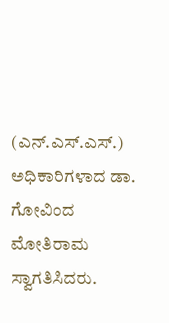(ಎನ್.ಎಸ್.ಎಸ್.) ಅಧಿಕಾರಿಗಳಾದ ಡಾ. ಗೋವಿಂದ ಮೋತಿರಾಮ ಸ್ವಾಗತಿಸಿದರು.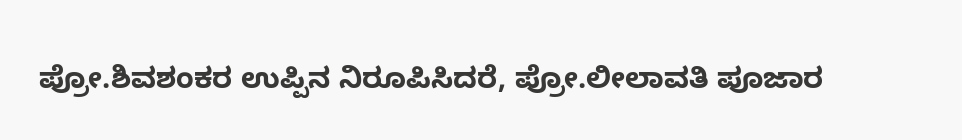ಪ್ರೋ.ಶಿವಶಂಕರ ಉಪ್ಪಿನ ನಿರೂಪಿಸಿದರೆ, ಪ್ರೋ.ಲೀಲಾವತಿ ಪೂಜಾರ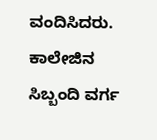ವಂದಿಸಿದರು.
ಕಾಲೇಜಿನ ಸಿಬ್ಬಂದಿ ವರ್ಗ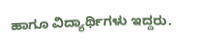ಹಾಗೂ ವಿದ್ಯಾರ್ಥಿಗಳು ಇದ್ದರು.